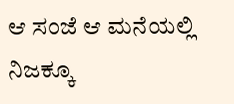ಆ ಸಂಜೆ ಆ ಮನೆಯಲ್ಲಿ ನಿಜಕ್ಕೂ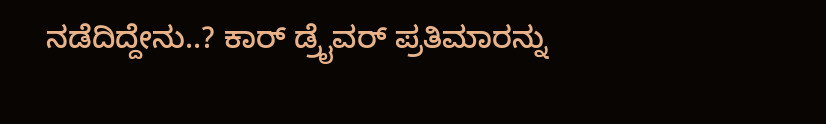ನಡೆದಿದ್ದೇನು..? ಕಾರ್ ಡ್ರೈವರ್ ಪ್ರತಿಮಾರನ್ನು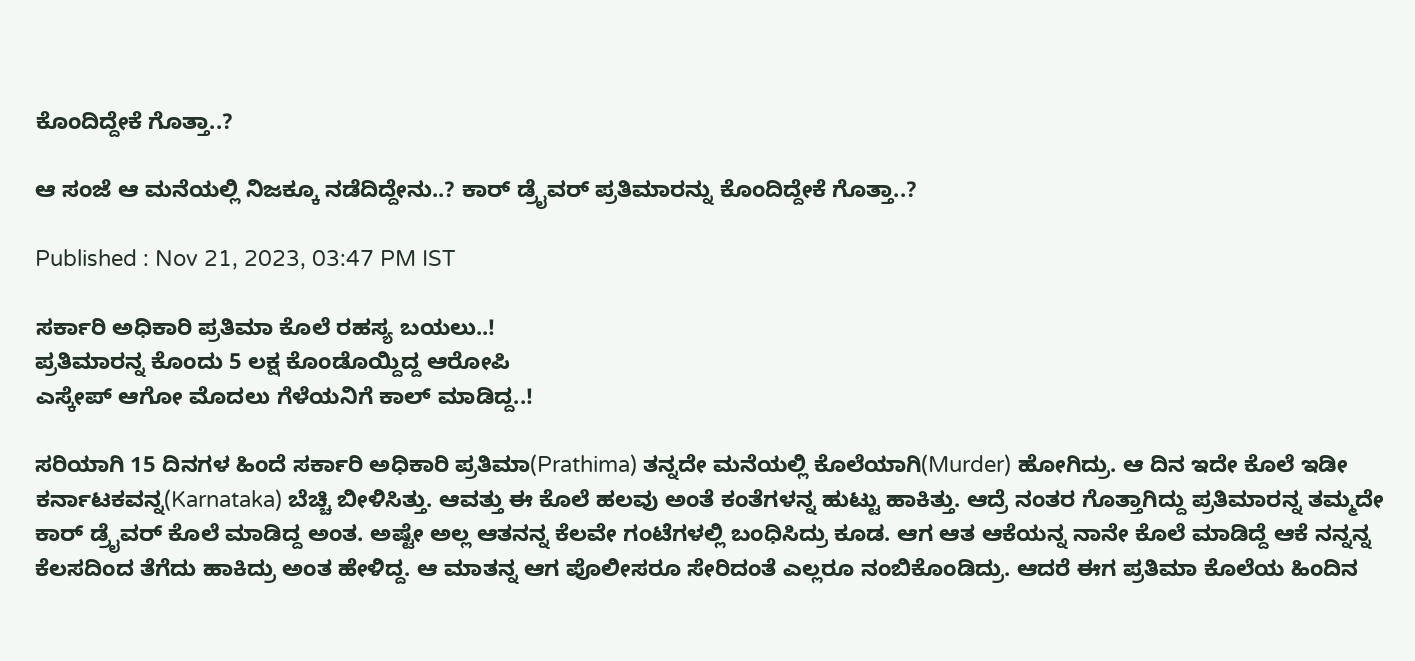ಕೊಂದಿದ್ದೇಕೆ ಗೊತ್ತಾ..?

ಆ ಸಂಜೆ ಆ ಮನೆಯಲ್ಲಿ ನಿಜಕ್ಕೂ ನಡೆದಿದ್ದೇನು..? ಕಾರ್ ಡ್ರೈವರ್ ಪ್ರತಿಮಾರನ್ನು ಕೊಂದಿದ್ದೇಕೆ ಗೊತ್ತಾ..?

Published : Nov 21, 2023, 03:47 PM IST

ಸರ್ಕಾರಿ ಅಧಿಕಾರಿ ಪ್ರತಿಮಾ ಕೊಲೆ ರಹಸ್ಯ ಬಯಲು..!
ಪ್ರತಿಮಾರನ್ನ ಕೊಂದು 5 ಲಕ್ಷ ಕೊಂಡೊಯ್ದಿದ್ದ ಆರೋಪಿ
ಎಸ್ಕೇಪ್ ಆಗೋ ಮೊದಲು ಗೆಳೆಯನಿಗೆ ಕಾಲ್ ಮಾಡಿದ್ದ..!

ಸರಿಯಾಗಿ 15 ದಿನಗಳ ಹಿಂದೆ ಸರ್ಕಾರಿ ಅಧಿಕಾರಿ ಪ್ರತಿಮಾ(Prathima) ತನ್ನದೇ ಮನೆಯಲ್ಲಿ ಕೊಲೆಯಾಗಿ(Murder) ಹೋಗಿದ್ರು. ಆ ದಿನ ಇದೇ ಕೊಲೆ ಇಡೀ ಕರ್ನಾಟಕವನ್ನ(Karnataka) ಬೆಚ್ಚಿ ಬೀಳಿಸಿತ್ತು. ಆವತ್ತು ಈ ಕೊಲೆ ಹಲವು ಅಂತೆ ಕಂತೆಗಳನ್ನ ಹುಟ್ಟು ಹಾಕಿತ್ತು. ಆದ್ರೆ ನಂತರ ಗೊತ್ತಾಗಿದ್ದು ಪ್ರತಿಮಾರನ್ನ ತಮ್ಮದೇ ಕಾರ್ ಡ್ರೈವರ್ ಕೊಲೆ ಮಾಡಿದ್ದ ಅಂತ. ಅಷ್ಟೇ ಅಲ್ಲ ಆತನನ್ನ ಕೆಲವೇ ಗಂಟೆಗಳಲ್ಲಿ ಬಂಧಿಸಿದ್ರು ಕೂಡ. ಆಗ ಆತ ಆಕೆಯನ್ನ ನಾನೇ ಕೊಲೆ ಮಾಡಿದ್ದೆ ಆಕೆ ನನ್ನನ್ನ ಕೆಲಸದಿಂದ ತೆಗೆದು ಹಾಕಿದ್ರು ಅಂತ ಹೇಳಿದ್ದ. ಆ ಮಾತನ್ನ ಆಗ ಪೊಲೀಸರೂ ಸೇರಿದಂತೆ ಎಲ್ಲರೂ ನಂಬಿಕೊಂಡಿದ್ರು. ಆದರೆ ಈಗ ಪ್ರತಿಮಾ ಕೊಲೆಯ ಹಿಂದಿನ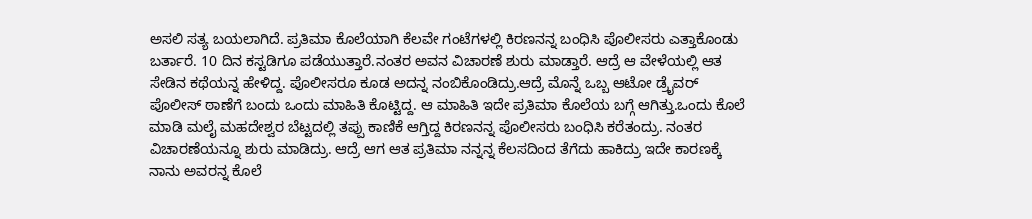ಅಸಲಿ ಸತ್ಯ ಬಯಲಾಗಿದೆ. ಪ್ರತಿಮಾ ಕೊಲೆಯಾಗಿ ಕೆಲವೇ ಗಂಟೆಗಳಲ್ಲಿ ಕಿರಣನನ್ನ ಬಂಧಿಸಿ ಪೊಲೀಸರು ಎತ್ತಾಕೊಂಡು ಬರ್ತಾರೆ. 10 ದಿನ ಕಸ್ಟಡಿಗೂ ಪಡೆಯುತ್ತಾರೆ.ನಂತರ ಅವನ ವಿಚಾರಣೆ ಶುರು ಮಾಡ್ತಾರೆ. ಆದ್ರೆ ಆ ವೇಳೆಯಲ್ಲಿ ಆತ ಸೇಡಿನ ಕಥೆಯನ್ನ ಹೇಳಿದ್ದ. ಪೊಲೀಸರೂ ಕೂಡ ಅದನ್ನ ನಂಬಿಕೊಂಡಿದ್ರು.ಆದ್ರೆ ಮೊನ್ನೆ ಒಬ್ಬ ಆಟೋ ಡ್ರೈವರ್ ಪೊಲೀಸ್ ಠಾಣೆಗೆ ಬಂದು ಒಂದು ಮಾಹಿತಿ ಕೊಟ್ಟಿದ್ದ. ಆ ಮಾಹಿತಿ ಇದೇ ಪ್ರತಿಮಾ ಕೊಲೆಯ ಬಗ್ಗೆ ಆಗಿತ್ತು.ಒಂದು ಕೊಲೆ ಮಾಡಿ ಮಲೈ ಮಹದೇಶ್ವರ ಬೆಟ್ಟದಲ್ಲಿ ತಪ್ಪು ಕಾಣಿಕೆ ಆಗ್ತಿದ್ದ ಕಿರಣನನ್ನ ಪೊಲೀಸರು ಬಂಧಿಸಿ ಕರೆತಂದ್ರು. ನಂತರ ವಿಚಾರಣೆಯನ್ನೂ ಶುರು ಮಾಡಿದ್ರು. ಆದ್ರೆ ಆಗ ಆತ ಪ್ರತಿಮಾ ನನ್ನನ್ನ ಕೆಲಸದಿಂದ ತೆಗೆದು ಹಾಕಿದ್ರು ಇದೇ ಕಾರಣಕ್ಕೆ ನಾನು ಅವರನ್ನ ಕೊಲೆ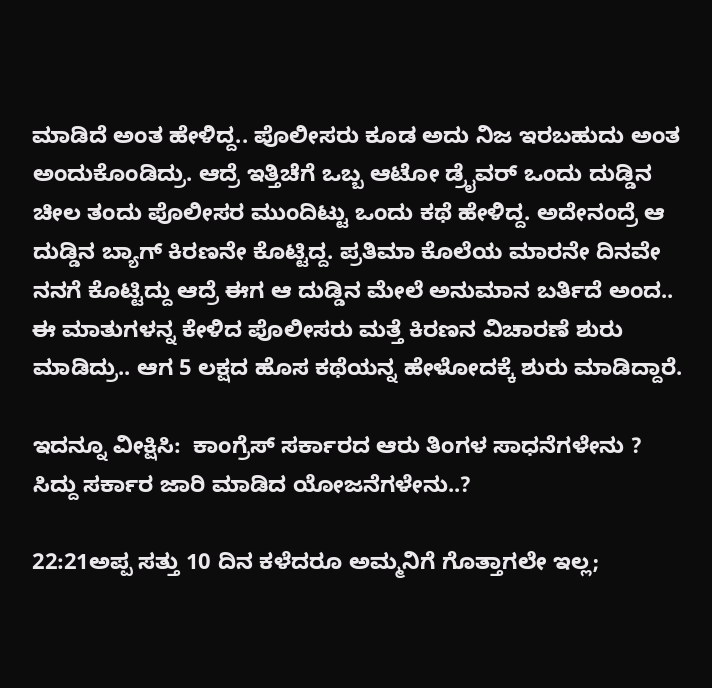ಮಾಡಿದೆ ಅಂತ ಹೇಳಿದ್ದ.. ಪೊಲೀಸರು ಕೂಡ ಅದು ನಿಜ ಇರಬಹುದು ಅಂತ ಅಂದುಕೊಂಡಿದ್ರು. ಆದ್ರೆ ಇತ್ತಿಚೆಗೆ ಒಬ್ಬ ಆಟೋ ಡ್ರೈವರ್ ಒಂದು ದುಡ್ಡಿನ ಚೀಲ ತಂದು ಪೊಲೀಸರ ಮುಂದಿಟ್ಟು ಒಂದು ಕಥೆ ಹೇಳಿದ್ದ. ಅದೇನಂದ್ರೆ ಆ ದುಡ್ಡಿನ ಬ್ಯಾಗ್ ಕಿರಣನೇ ಕೊಟ್ಟಿದ್ದ. ಪ್ರತಿಮಾ ಕೊಲೆಯ ಮಾರನೇ ದಿನವೇ ನನಗೆ ಕೊಟ್ಟಿದ್ದು ಆದ್ರೆ ಈಗ ಆ ದುಡ್ಡಿನ ಮೇಲೆ ಅನುಮಾನ ಬರ್ತಿದೆ ಅಂದ.. ಈ ಮಾತುಗಳನ್ನ ಕೇಳಿದ ಪೊಲೀಸರು ಮತ್ತೆ ಕಿರಣನ ವಿಚಾರಣೆ ಶುರು ಮಾಡಿದ್ರು.. ಆಗ 5 ಲಕ್ಷದ ಹೊಸ ಕಥೆಯನ್ನ ಹೇಳೋದಕ್ಕೆ ಶುರು ಮಾಡಿದ್ದಾರೆ.

ಇದನ್ನೂ ವೀಕ್ಷಿಸಿ:  ಕಾಂಗ್ರೆಸ್‌ ಸರ್ಕಾರದ ಆರು ತಿಂಗಳ ಸಾಧನೆಗಳೇನು ? ಸಿದ್ದು ಸರ್ಕಾರ ಜಾರಿ ಮಾಡಿದ ಯೋಜನೆಗಳೇನು..?

22:21ಅಪ್ಪ ಸತ್ತು 10 ದಿನ ಕಳೆದರೂ ಅಮ್ಮನಿಗೆ ಗೊತ್ತಾಗಲೇ ಇಲ್ಲ;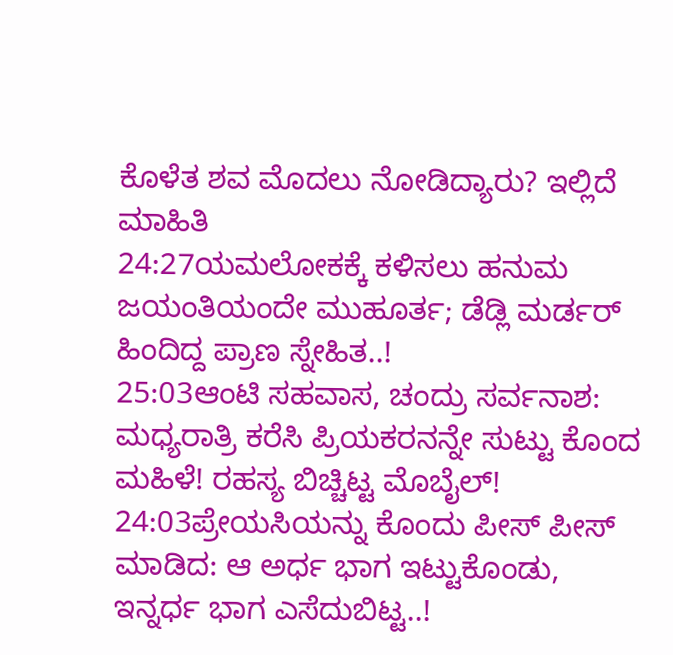ಕೊಳೆತ ಶವ ಮೊದಲು ನೋಡಿದ್ಯಾರು? ಇಲ್ಲಿದೆ ಮಾಹಿತಿ
24:27ಯಮಲೋಕಕ್ಕೆ ಕಳಿಸಲು ಹನುಮ ಜಯಂತಿಯಂದೇ ಮುಹೂರ್ತ; ಡೆಡ್ಲಿ ಮರ್ಡರ್ ಹಿಂದಿದ್ದ ಪ್ರಾಣ ಸ್ನೇಹಿತ..!
25:03ಆಂಟಿ ಸಹವಾಸ, ಚಂದ್ರು ಸರ್ವನಾಶ: ಮಧ್ಯರಾತ್ರಿ ಕರೆಸಿ ಪ್ರಿಯಕರನನ್ನೇ ಸುಟ್ಟು ಕೊಂದ ಮಹಿಳೆ! ರಹಸ್ಯ ಬಿಚ್ಚಿಟ್ಟ ಮೊಬೈಲ್!
24:03ಪ್ರೇಯಸಿಯನ್ನು ಕೊಂದು ಪೀಸ್ ಪೀಸ್ ಮಾಡಿದ: ಆ ಅರ್ಧ ಭಾಗ ಇಟ್ಟುಕೊಂಡು, ಇನ್ನರ್ಧ ಭಾಗ ಎಸೆದುಬಿಟ್ಟ..!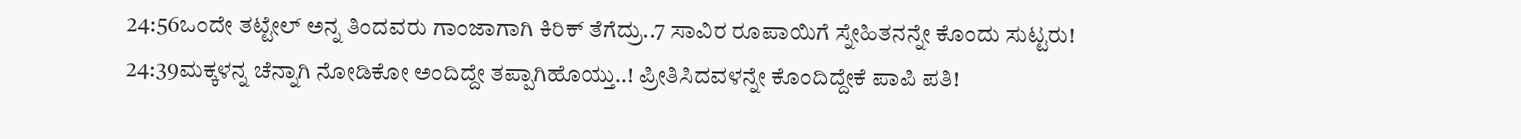24:56ಒಂದೇ ತಟ್ಟೇಲ್‌ ಅನ್ನ ತಿಂದವರು ಗಾಂಜಾಗಾಗಿ ಕಿರಿಕ್‌ ತೆಗೆದ್ರು..7 ಸಾವಿರ ರೂಪಾಯಿಗೆ ಸ್ನೇಹಿತನನ್ನೇ ಕೊಂದು ಸುಟ್ಟರು!
24:39ಮಕ್ಕಳನ್ನ ಚೆನ್ನಾಗಿ ನೋಡಿಕೋ ಅಂದಿದ್ದೇ ತಪ್ಪಾಗಿಹೊಯ್ತು..! ಪ್ರೀತಿಸಿದವಳನ್ನೇ ಕೊಂದಿದ್ದೇಕೆ ಪಾಪಿ ಪತಿ!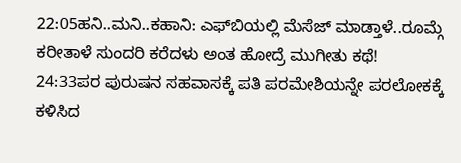22:05ಹನಿ..ಮನಿ..ಕಹಾನಿ: ಎಫ್‌ಬಿಯಲ್ಲಿ ಮೆಸೆಜ್ ಮಾಡ್ತಾಳೆ..ರೂಮ್ಗೆ ಕರೀತಾಳೆ ಸುಂದರಿ ಕರೆದಳು ಅಂತ ಹೋದ್ರೆ ಮುಗೀತು ಕಥೆ!
24:33ಪರ ಪುರುಷನ ಸಹವಾಸಕ್ಕೆ ಪತಿ ಪರಮೇಶಿಯನ್ನೇ ಪರಲೋಕಕ್ಕೆ ಕಳಿಸಿದ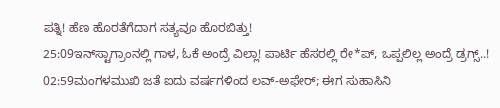ಪತ್ನಿ! ಹೆಣ ಹೊರತೆಗೆದಾಗ ಸತ್ಯವೂ ಹೊರಬಿತ್ತು!
25:09ಇನ್‌ಸ್ಟಾಗ್ರಾಂನಲ್ಲಿ ಗಾಳ, ಓಕೆ ಅಂದ್ರೆ ವಿಲ್ಲಾ! ಪಾರ್ಟಿ ಹೆಸರಲ್ಲಿ ರೇ*ಪ್, ಒಪ್ಪಲಿಲ್ಲ ಅಂದ್ರೆ ಡ್ರಗ್ಸ್..!
02:59ಮಂಗಳಮುಖಿ ಜತೆ ಐದು ವರ್ಷಗಳಿಂದ ಲವ್-ಅಫೇರ್; ಈಗ ಸುಹಾಸಿನಿ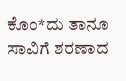ಕೊಂ*ದು ತಾನೂ ಸಾವಿಗೆ ಶರಣಾದ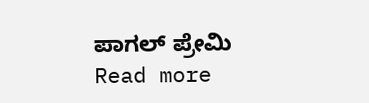ಪಾಗಲ್ ಪ್ರೇಮಿ
Read more